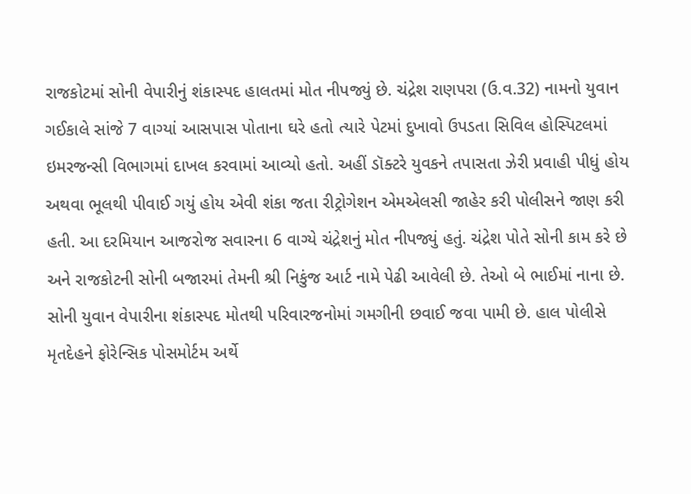રાજકોટમાં સોની વેપારીનું શંકાસ્પદ હાલતમાં મોત નીપજ્યું છે. ચંદ્રેશ રાણપરા (ઉ.વ.32) નામનો યુવાન ગઈકાલે સાંજે 7 વાગ્યાં આસપાસ પોતાના ઘરે હતો ત્યારે પેટમાં દુખાવો ઉપડતા સિવિલ હોસ્પિટલમાં ઇમરજન્સી વિભાગમાં દાખલ કરવામાં આવ્યો હતો. અહીં ડૉક્ટરે યુવકને તપાસતા ઝેરી પ્રવાહી પીધું હોય અથવા ભૂલથી પીવાઈ ગયું હોય એવી શંકા જતા રીટ્રોગેશન એમએલસી જાહેર કરી પોલીસને જાણ કરી હતી. આ દરમિયાન આજરોજ સવારના 6 વાગ્યે ચંદ્રેશનું મોત નીપજ્યું હતું. ચંદ્રેશ પોતે સોની કામ કરે છે અને રાજકોટની સોની બજારમાં તેમની શ્રી નિકુંજ આર્ટ નામે પેઢી આવેલી છે. તેઓ બે ભાઈમાં નાના છે. સોની યુવાન વેપારીના શંકાસ્પદ મોતથી પરિવારજનોમાં ગમગીની છવાઈ જવા પામી છે. હાલ પોલીસે મૃતદેહને ફોરેન્સિક પોસમોર્ટમ અર્થે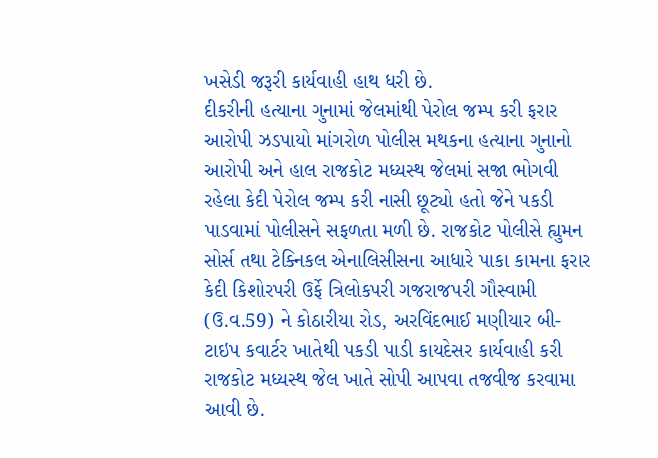ખસેડી જરૂરી કાર્યવાહી હાથ ધરી છે.
દીકરીની હત્યાના ગુનામાં જેલમાંથી પેરોલ જમ્પ કરી ફરાર આરોપી ઝડપાયો માંગરોળ પોલીસ મથકના હત્યાના ગુનાનો આરોપી અને હાલ રાજકોટ મધ્યસ્થ જેલમાં સજા ભોગવી રહેલા કેદી પેરોલ જમ્પ કરી નાસી છૂટ્યો હતો જેને પકડી પાડવામાં પોલીસને સફળતા મળી છે. રાજકોટ પોલીસે હ્યુમન સોર્સ તથા ટેક્નિકલ એનાલિસીસના આધારે પાકા કામના ફરાર કેદી કિશોરપરી ઉર્ફે ત્રિલોકપરી ગજરાજપરી ગૌસ્વામી (ઉ.વ.59) ને કોઠારીયા રોડ, અરવિંદભાઈ મણીયાર બી-ટાઇપ કવાર્ટર ખાતેથી પકડી પાડી કાયદેસર કાર્યવાહી કરી રાજકોટ મધ્યસ્થ જેલ ખાતે સોપી આપવા તજવીજ કરવામા આવી છે.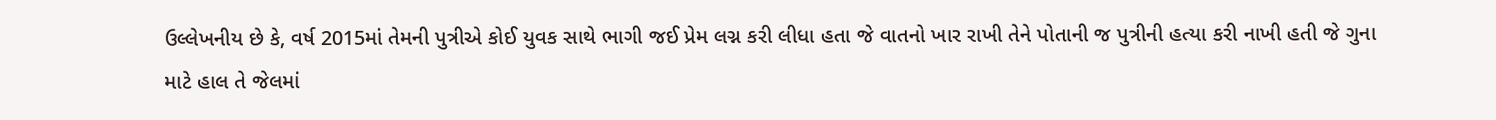ઉલ્લેખનીય છે કે, વર્ષ 2015માં તેમની પુત્રીએ કોઈ યુવક સાથે ભાગી જઈ પ્રેમ લગ્ન કરી લીધા હતા જે વાતનો ખાર રાખી તેને પોતાની જ પુત્રીની હત્યા કરી નાખી હતી જે ગુના માટે હાલ તે જેલમાં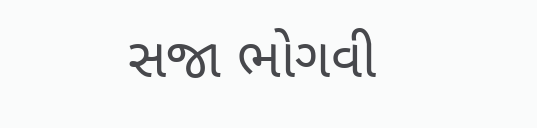સજા ભોગવી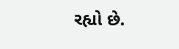રહ્યો છે.